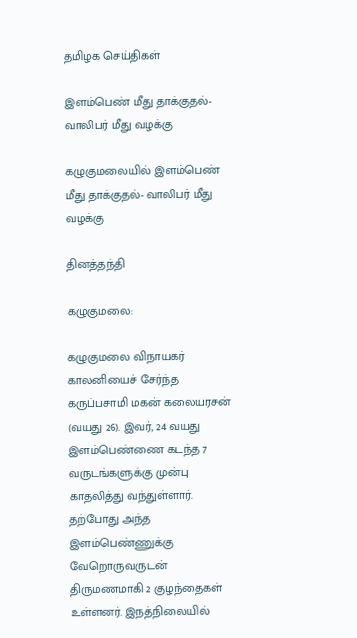தமிழக செய்திகள்

இளம்பெண் மீது தாக்குதல்- வாலிபர் மீது வழக்கு

கழுகுமலையில் இளம்பெண் மீது தாக்குதல்- வாலிபர் மீது வழக்கு

தினத்தந்தி

கழுகுமலை:

கழுகுமலை விநாயகர் காலனியைச் சேர்ந்த கருப்பசாமி மகன் கலையரசன் (வயது 26). இவர், 24 வயது இளம்பெண்ணை கடந்த 7 வருடங்களுக்கு முன்பு காதலித்து வந்துள்ளார். தற்போது அந்த இளம்பெண்ணுக்கு வேறொருவருடன் திருமணமாகி 2 குழந்தைகள் உள்ளனர். இநத்நிலையில்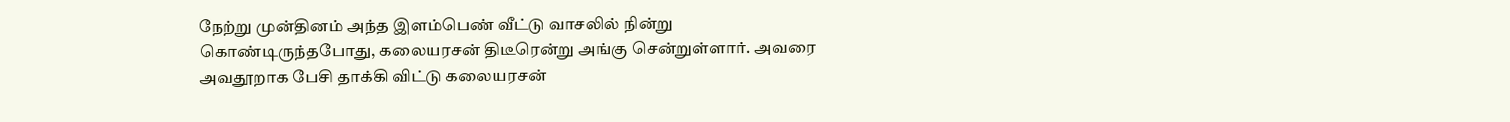நேற்று முன்தினம் அந்த இளம்பெண் வீட்டு வாசலில் நின்று கொண்டிருந்தபோது, கலையரசன் திடீரென்று அங்கு சென்றுள்ளார். அவரை அவதூறாக பேசி தாக்கி விட்டு கலையரசன்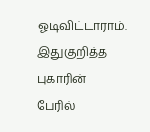ஓடிவிட்டாராம். இதுகுறித்த புகாரின் பேரில்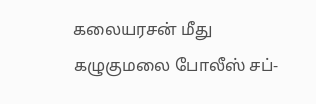கலையரசன் மீது கழுகுமலை போலீஸ் சப்-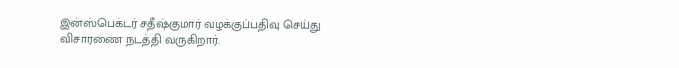இன்ஸ்பெக்டர் சதீஷ்குமார் வழக்குப்பதிவு செய்து விசாரணை நடத்தி வருகிறார்.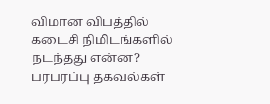விமான விபத்தில் கடைசி நிமிடங்களில் நடந்தது என்ன? பரபரப்பு தகவல்கள்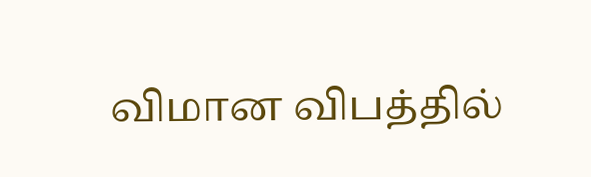விமான விபத்தில்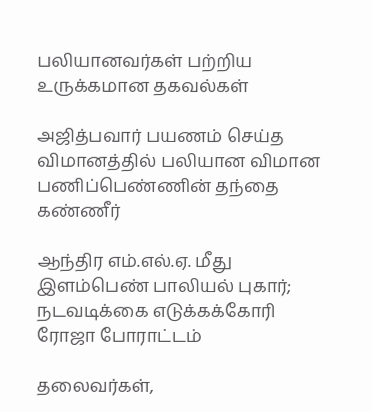பலியானவர்கள் பற்றிய உருக்கமான தகவல்கள்

அஜித்பவார் பயணம் செய்த விமானத்தில் பலியான விமான பணிப்பெண்ணின் தந்தை கண்ணீர்

ஆந்திர எம்.எல்.ஏ. மீது இளம்பெண் பாலியல் புகார்; நடவடிக்கை எடுக்கக்கோரி ரோஜா போராட்டம்

தலைவர்கள்,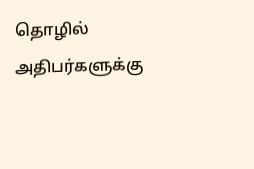தொழில் அதிபர்களுக்கு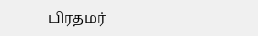பிரதமர்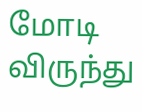மோடி விருந்து